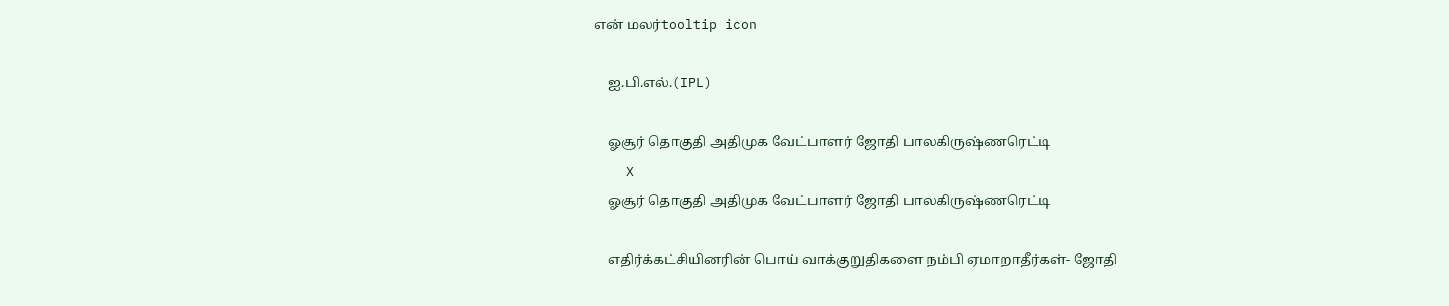என் மலர்tooltip icon

    ஐ.பி.எல்.(IPL)

    ஓசூர் தொகுதி அதிமுக வேட்பாளர் ஜோதி பாலகிருஷ்ணரெட்டி
    X
    ஓசூர் தொகுதி அதிமுக வேட்பாளர் ஜோதி பாலகிருஷ்ணரெட்டி

    எதிர்க்கட்சியினரின் பொய் வாக்குறுதிகளை நம்பி ஏமாறாதீர்கள்- ஜோதி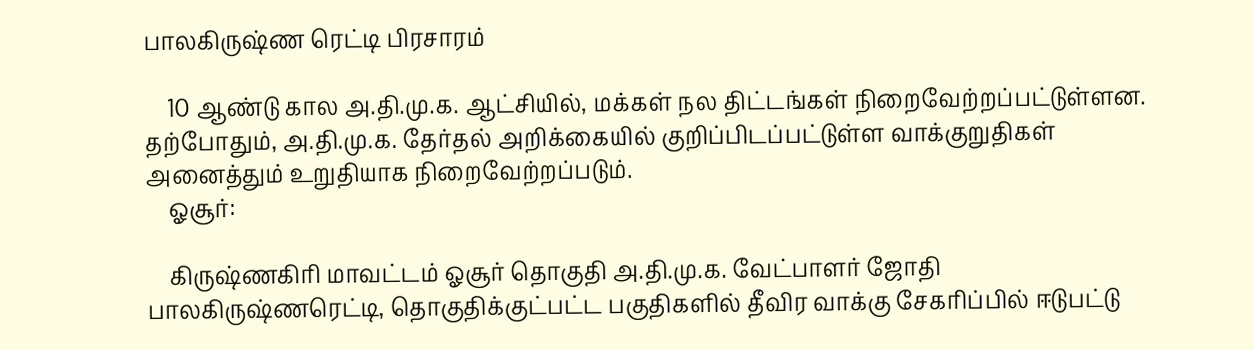பாலகிருஷ்ண ரெட்டி பிரசாரம்

    10 ஆண்டு கால அ.தி.மு.க. ஆட்சியில், மக்கள் நல திட்டங்கள் நிறைவேற்றப்பட்டுள்ளன. தற்போதும், அ.தி.மு.க. தேர்தல் அறிக்கையில் குறிப்பிடப்பட்டுள்ள வாக்குறுதிகள் அனைத்தும் உறுதியாக நிறைவேற்றப்படும்.
    ஓசூர்:

    கிருஷ்ணகிரி மாவட்டம் ஓசூர் தொகுதி அ.தி.மு.க. வேட்பாளர் ஜோதி பாலகிருஷ்ணரெட்டி, தொகுதிக்குட்பட்ட பகுதிகளில் தீவிர வாக்கு சேகரிப்பில் ஈடுபட்டு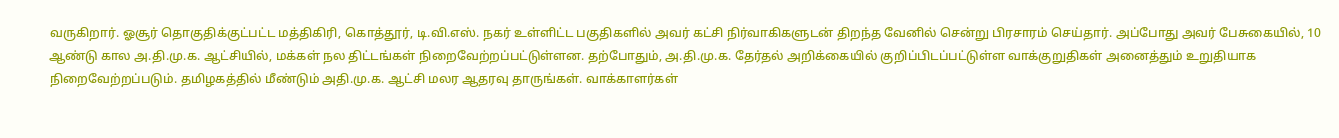வருகிறார். ஓசூர் தொகுதிக்குட்பட்ட மத்திகிரி, கொத்தூர், டி.வி.எஸ். நகர் உள்ளிட்ட பகுதிகளில் அவர் கட்சி நிர்வாகிகளுடன் திறந்த வேனில் சென்று பிரசாரம் செய்தார். அப்போது அவர் பேசுகையில், 10 ஆண்டு கால அ.தி.மு.க. ஆட்சியில், மக்கள் நல திட்டங்கள் நிறைவேற்றப்பட்டுள்ளன. தற்போதும், அ.தி.மு.க. தேர்தல் அறிக்கையில் குறிப்பிடப்பட்டுள்ள வாக்குறுதிகள் அனைத்தும் உறுதியாக நிறைவேற்றப்படும். தமிழகத்தில் மீண்டும் அதி.மு.க. ஆட்சி மலர ஆதரவு தாருங்கள். வாக்காளர்கள்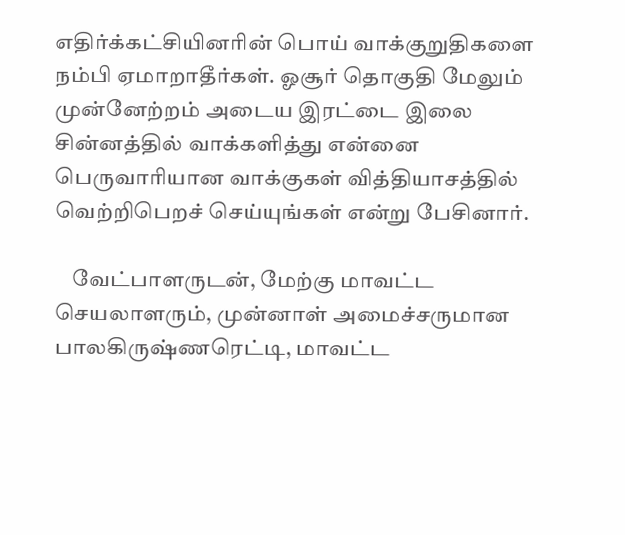எதிர்க்கட்சியினரின் பொய் வாக்குறுதிகளை நம்பி ஏமாறாதீர்கள். ஓசூர் தொகுதி மேலும் முன்னேற்றம் அடைய இரட்டை இலை சின்னத்தில் வாக்களித்து என்னை பெருவாரியான வாக்குகள் வித்தியாசத்தில் வெற்றிபெறச் செய்யுங்கள் என்று பேசினார்.

    வேட்பாளருடன், மேற்கு மாவட்ட செயலாளரும், முன்னாள் அமைச்சருமான பாலகிருஷ்ணரெட்டி, மாவட்ட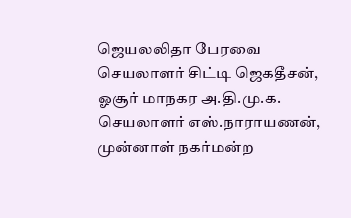ஜெயலலிதா பேரவை செயலாளர் சிட்டி ஜெகதீசன், ஓசூர் மாநகர அ.தி.மு.க. செயலாளர் எஸ்.நாராயணன், முன்னாள் நகர்மன்ற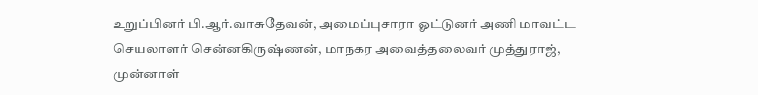உறுப்பினர் பி.ஆர்.வாசுதேவன், அமைப்புசாரா ஓட்டுனர் அணி மாவட்ட செயலாளர் சென்னகிருஷ்ணன், மாநகர அவைத்தலைவர் முத்துராஜ், முன்னாள்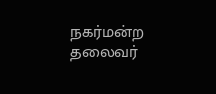நகர்மன்ற தலைவர்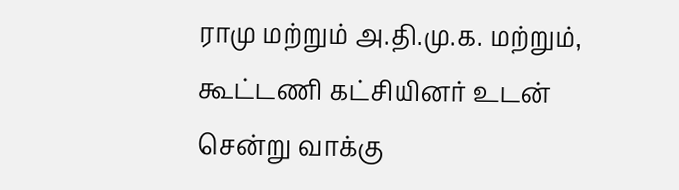ராமு மற்றும் அ.தி.மு.க. மற்றும், கூட்டணி கட்சியினர் உடன் சென்று வாக்கு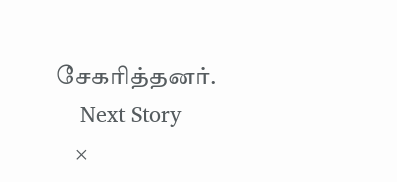சேகரித்தனர்.
    Next Story
    ×